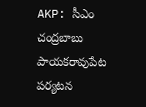AKP: సీఎం చంద్రబాబు పాయకరావుపేట పర్యటన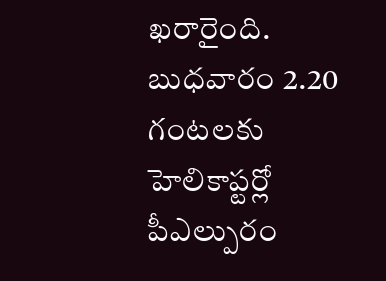ఖరారైంది. బుధవారం 2.20 గంటలకు హెలికాప్టర్లో పీఎల్పురం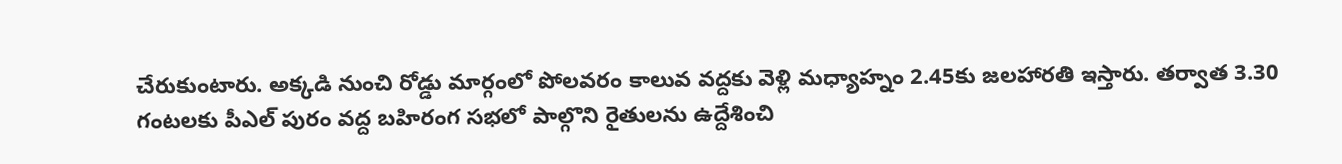చేరుకుంటారు. అక్కడి నుంచి రోడ్డు మార్గంలో పోలవరం కాలువ వద్దకు వెళ్లి మధ్యాహ్నం 2.45కు జలహారతి ఇస్తారు. తర్వాత 3.30 గంటలకు పీఎల్ పురం వద్ద బహిరంగ సభలో పాల్గొని రైతులను ఉద్దేశించి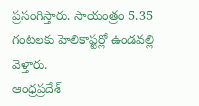ప్రసంగిస్తారు. సాయంత్రం 5.35 గంటలకు హెలికాప్టర్లో ఉండవల్లి వెళ్తారు.
ఆంధ్రప్రదేశ్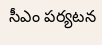సీఎం పర్యటన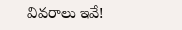వివరాలు ఇవే!